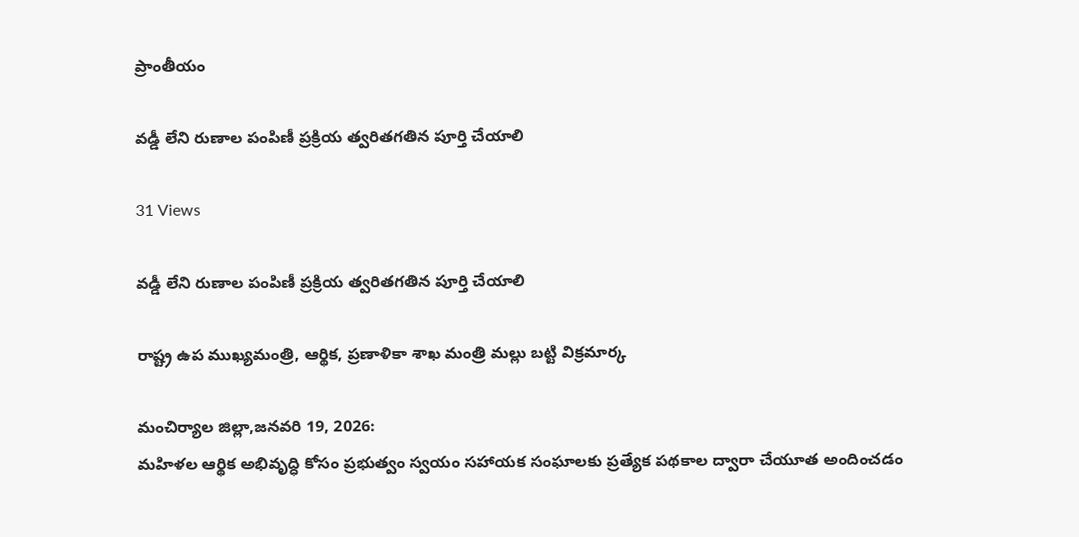ప్రాంతీయం

వడ్డీ లేని రుణాల పంపిణీ ప్రక్రియ త్వరితగతిన పూర్తి చేయాలి

31 Views

వడ్డీ లేని రుణాల పంపిణీ ప్రక్రియ త్వరితగతిన పూర్తి చేయాలి

రాష్ట్ర ఉప ముఖ్యమంత్రి, ఆర్థిక, ప్రణాళికా శాఖ మంత్రి మల్లు బట్టి విక్రమార్క

మంచిర్యాల జిల్లా,జనవరి 19, 2026:
మహిళల ఆర్థిక అభివృద్ధి కోసం ప్రభుత్వం స్వయం సహాయక సంఘాలకు ప్రత్యేక పథకాల ద్వారా చేయూత అందించడం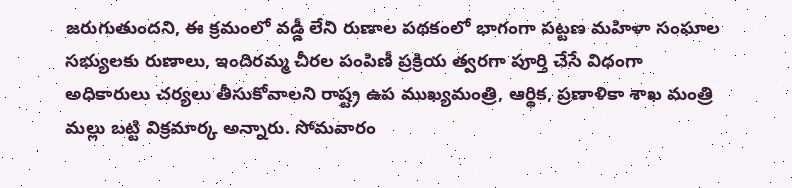జరుగుతుందని, ఈ క్రమంలో వడ్డీ లేని రుణాల పథకంలో భాగంగా పట్టణ మహిళా సంఘాల సభ్యులకు రుణాలు, ఇందిరమ్మ చీరల పంపిణీ ప్రక్రియ త్వరగా పూర్తి చేసే విధంగా అధికారులు చర్యలు తీసుకోవాలని రాష్ట్ర ఉప ముఖ్యమంత్రి, ఆర్థిక, ప్రణాళికా శాఖ మంత్రి మల్లు బట్టి విక్రమార్క అన్నారు. సోమవారం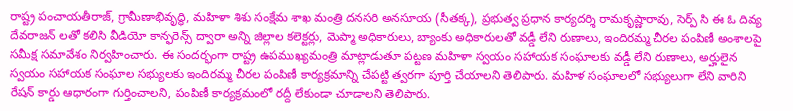రాష్ట్ర పంచాయతీరాజ్, గ్రామీణాభివృద్ధి, మహిళా శిశు సంక్షేమ శాఖ మంత్రి దనసరి అనసూయ (సీతక్క), ప్రభుత్వ ప్రధాన కార్యదర్శి రామకృష్ణారావు, సెర్ప్ సి ఈ ఓ దివ్య దేవరాజన్ లతో కలిసి వీడియో కాన్ఫరెన్స్ ద్వారా అన్ని జిల్లాల కలెక్టర్లు, మెప్మా అధికారులు, బ్యాంకు అధికారులతో వడ్డీ లేని రుణాలు, ఇందిరమ్మ చీరల పంపిణీ అంశాలపై సమీక్ష సమావేశం నిర్వహించారు. ఈ సందర్భంగా రాష్ట్ర ఉపముఖ్యమంత్రి మాట్లాడుతూ పట్టణ మహిళా స్వయం సహాయక సంఘాలకు వడ్డీ లేని రుణాలు, అర్హులైన స్వయం సహాయక సంఘాల సభ్యులకు ఇందిరమ్మ చీరల పంపిణీ కార్యక్రమాన్ని చేపట్టి త్వరగా పూర్తి చేయాలని తెలిపారు. మహిళ సంఘాలలో సభ్యులుగా లేని వారిని రేషన్ కార్డు ఆధారంగా గుర్తించాలని, పంపిణీ కార్యక్రమంలో రద్దీ లేకుండా చూడాలని తెలిపారు.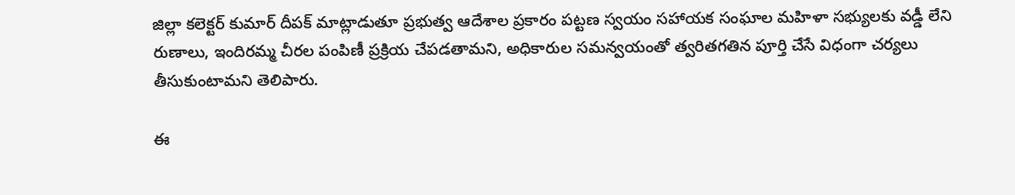జిల్లా కలెక్టర్ కుమార్ దీపక్ మాట్లాడుతూ ప్రభుత్వ ఆదేశాల ప్రకారం పట్టణ స్వయం సహాయక సంఘాల మహిళా సభ్యులకు వడ్డీ లేని రుణాలు, ఇందిరమ్మ చీరల పంపిణీ ప్రక్రియ చేపడతామని, అధికారుల సమన్వయంతో త్వరితగతిన పూర్తి చేసే విధంగా చర్యలు తీసుకుంటామని తెలిపారు.

ఈ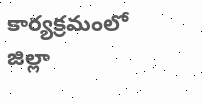కార్యక్రమంలో జిల్లా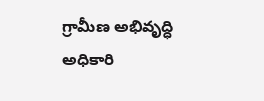గ్రామీణ అభివృద్ధి అధికారి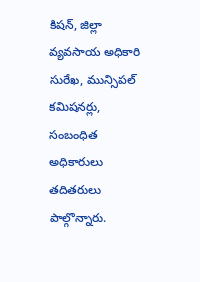కిషన్, జిల్లా వ్యవసాయ అధికారి సురేఖ, మున్సిపల్ కమిషనర్లు, సంబంధిత అధికారులు తదితరులు పాల్గొన్నారు.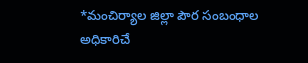*మంచిర్యాల జిల్లా పౌర సంబంధాల అధికారిచే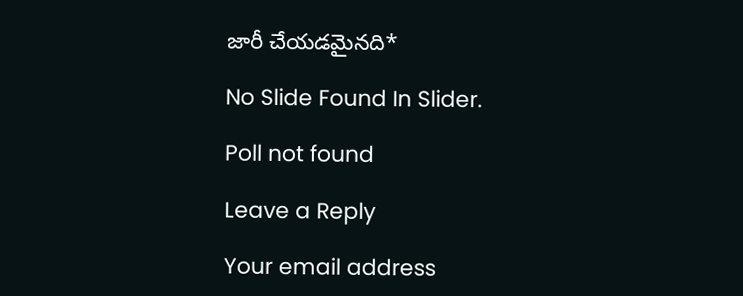జారీ చేయడమైనది*

No Slide Found In Slider.

Poll not found

Leave a Reply

Your email address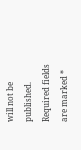will not be published. Required fields are marked *